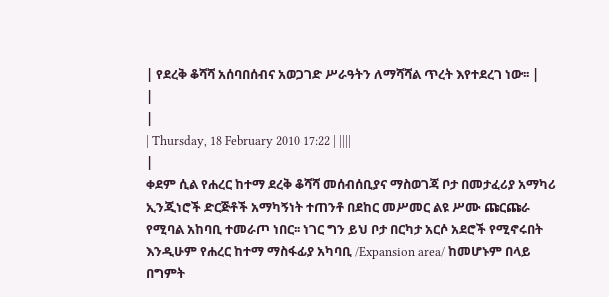| የደረቅ ቆሻሻ አሰባበሰብና አወጋገድ ሥራዓትን ለማሻሻል ጥረት እየተደረገ ነው፡፡ |
|
|
| Thursday, 18 February 2010 17:22 | ||||
|
ቀደም ሲል የሐረር ከተማ ደረቅ ቆሻሻ መሰብሰቢያና ማስወገጃ ቦታ በመታፈሪያ አማካሪ ኢንጂነሮች ድርጅቶች አማካኝነት ተጠንቶ በደከር መሥመር ልዩ ሥሙ ጩርጩራ የሚባል አከባቢ ተመራጦ ነበር፡፡ ነገር ግን ይህ ቦታ በርካታ አርሶ አደሮች የሚኖሩበት እንዲሁም የሐረር ከተማ ማስፋፊያ አካባቢ /Expansion area/ ከመሆኑም በላይ በግምት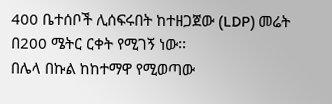400 ቤተሰቦች ሊሰፍሩበት ከተዘጋጀው (LDP) መሬት በ200 ሜትር ርቀት የሚገኝ ነው፡፡
በሌላ በኩል ከከተማዋ የሚወጣው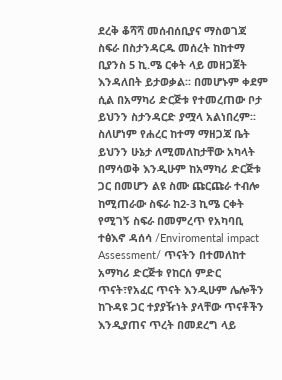ደረቅ ቆሻሻ መሰብሰቢያና ማስወገጃ ስፍራ በስታንዳርዱ መሰረት ከከተማ ቢያንስ 5 ኪ.ሜ ርቀት ላይ መዘጋጀት እንዳለበት ይታወቃል፡፡ በመሆኑም ቀደም ሲል በአማካሪ ድርጅቱ የተመረጠው ቦታ ይህንን ስታንዳርድ ያሟላ አልነበረም፡፡ ስለሆነም የሐረር ከተማ ማዘጋጃ ቤት ይህንን ሁኔታ ለሚመለከታቸው አካላት በማሳወቅ እንዲሁም ከአማካሪ ድርጅቱ ጋር በመሆን ልዩ ስሙ ጩርጩራ ተብሎ ከሚጠራው ስፍራ ከ2-3 ኪሜ ርቀት የሚገኝ ስፍራ በመምረጥ የአካባቢ ተፅእኖ ዳሰሳ /Enviromental impact Assessment/ ጥናትን በተመለከተ አማካሪ ድርጅቱ የከርሰ ምድር ጥናት፣የአፈር ጥናት እንዲሁም ሌሎችን ከጉዳዩ ጋር ተያያዥነት ያላቸው ጥናቶችን እንዲያጠና ጥረት በመደረግ ላይ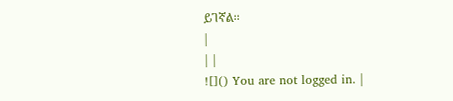ይገኛል፡፡
|
| |
![]() You are not logged in. |